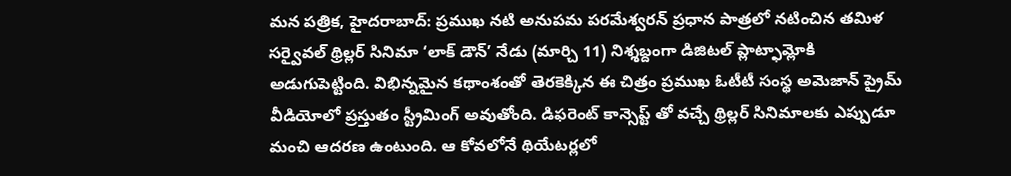మన పత్రిక, హైదరాబాద్: ప్రముఖ నటి అనుపమ పరమేశ్వరన్ ప్రధాన పాత్రలో నటించిన తమిళ సర్వైవల్ థ్రిల్లర్ సినిమా ‘లాక్ డౌన్’ నేడు (మార్చి 11) నిశ్శబ్దంగా డిజిటల్ ప్లాట్ఫామ్లోకి అడుగుపెట్టింది. విభిన్నమైన కథాంశంతో తెరకెక్కిన ఈ చిత్రం ప్రముఖ ఓటీటీ సంస్థ అమెజాన్ ప్రైమ్ వీడియోలో ప్రస్తుతం స్ట్రీమింగ్ అవుతోంది. డిఫరెంట్ కాన్సెప్ట్ తో వచ్చే థ్రిల్లర్ సినిమాలకు ఎప్పుడూ మంచి ఆదరణ ఉంటుంది. ఆ కోవలోనే థియేటర్లలో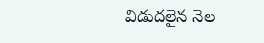విడుదలైన నెల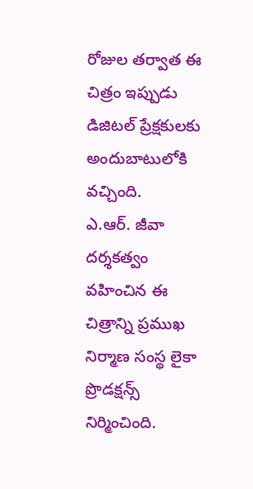రోజుల తర్వాత ఈ చిత్రం ఇప్పుడు డిజిటల్ ప్రేక్షకులకు అందుబాటులోకి వచ్చింది.
ఎ.ఆర్. జీవా దర్శకత్వం వహించిన ఈ చిత్రాన్ని ప్రముఖ నిర్మాణ సంస్థ లైకా ప్రొడక్షన్స్ నిర్మించింది.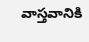వాస్తవానికి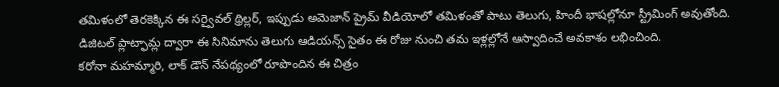తమిళంలో తెరకెక్కిన ఈ సర్వైవల్ థ్రిల్లర్, ఇప్పుడు అమెజాన్ ప్రైమ్ వీడియోలో తమిళంతో పాటు తెలుగు, హిందీ భాషల్లోనూ స్ట్రీమింగ్ అవుతోంది. డిజిటల్ ప్లాట్ఫామ్ల ద్వారా ఈ సినిమాను తెలుగు ఆడియన్స్ సైతం ఈ రోజు నుంచి తమ ఇళ్లల్లోనే ఆస్వాదించే అవకాశం లభించింది.
కరోనా మహమ్మారి, లాక్ డౌన్ నేపథ్యంలో రూపొందిన ఈ చిత్రం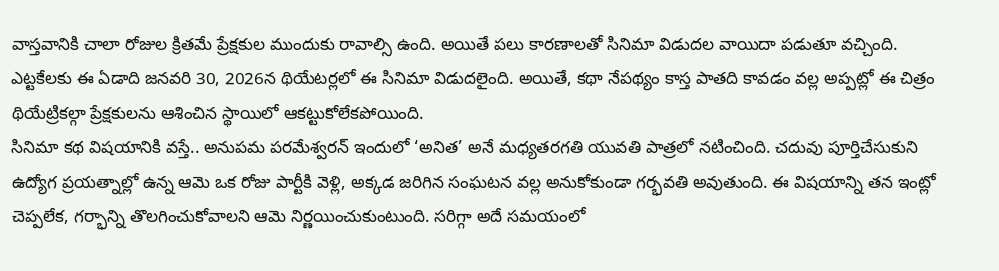వాస్తవానికి చాలా రోజుల క్రితమే ప్రేక్షకుల ముందుకు రావాల్సి ఉంది. అయితే పలు కారణాలతో సినిమా విడుదల వాయిదా పడుతూ వచ్చింది. ఎట్టకేలకు ఈ ఏడాది జనవరి 30, 2026న థియేటర్లలో ఈ సినిమా విడుదలైంది. అయితే, కథా నేపథ్యం కాస్త పాతది కావడం వల్ల అప్పట్లో ఈ చిత్రం థియేట్రికల్గా ప్రేక్షకులను ఆశించిన స్థాయిలో ఆకట్టుకోలేకపోయింది.
సినిమా కథ విషయానికి వస్తే.. అనుపమ పరమేశ్వరన్ ఇందులో ‘అనిత’ అనే మధ్యతరగతి యువతి పాత్రలో నటించింది. చదువు పూర్తిచేసుకుని ఉద్యోగ ప్రయత్నాల్లో ఉన్న ఆమె ఒక రోజు పార్టీకి వెళ్లి, అక్కడ జరిగిన సంఘటన వల్ల అనుకోకుండా గర్భవతి అవుతుంది. ఈ విషయాన్ని తన ఇంట్లో చెప్పలేక, గర్భాన్ని తొలగించుకోవాలని ఆమె నిర్ణయించుకుంటుంది. సరిగ్గా అదే సమయంలో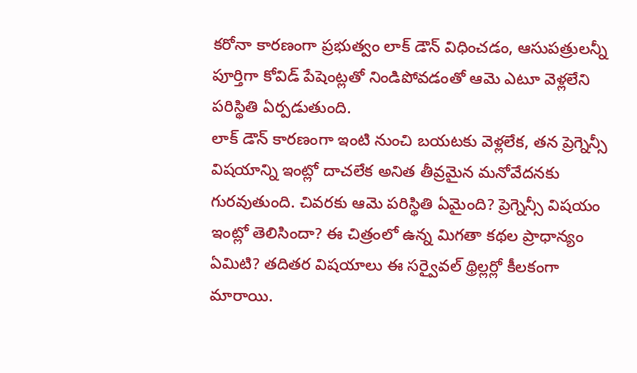కరోనా కారణంగా ప్రభుత్వం లాక్ డౌన్ విధించడం, ఆసుపత్రులన్నీ పూర్తిగా కోవిడ్ పేషెంట్లతో నిండిపోవడంతో ఆమె ఎటూ వెళ్లలేని పరిస్థితి ఏర్పడుతుంది.
లాక్ డౌన్ కారణంగా ఇంటి నుంచి బయటకు వెళ్లలేక, తన ప్రెగ్నెన్సీ విషయాన్ని ఇంట్లో దాచలేక అనిత తీవ్రమైన మనోవేదనకు గురవుతుంది. చివరకు ఆమె పరిస్థితి ఏమైంది? ప్రెగ్నెన్సీ విషయం ఇంట్లో తెలిసిందా? ఈ చిత్రంలో ఉన్న మిగతా కథల ప్రాధాన్యం ఏమిటి? తదితర విషయాలు ఈ సర్వైవల్ థ్రిల్లర్లో కీలకంగా మారాయి.